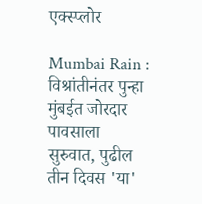एक्स्प्लोर

Mumbai Rain : विश्रांतीनंतर पुन्हा मुंबईत जोरदार पावसाला सुरुवात, पुढील तीन दिवस 'या'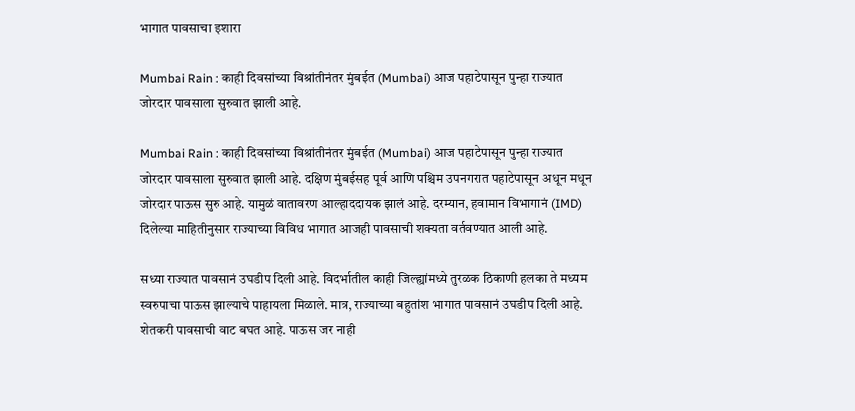भागात पावसाचा इशारा

Mumbai Rain : काही दिवसांच्या विश्रांतीनंतर मुंबईत (Mumbai) आज पहाटेपासून पुन्हा राज्यात जोरदार पावसाला सुरुवात झाली आहे.

Mumbai Rain : काही दिवसांच्या विश्रांतीनंतर मुंबईत (Mumbai) आज पहाटेपासून पुन्हा राज्यात जोरदार पावसाला सुरुवात झाली आहे. दक्षिण मुंबईसह पूर्व आणि पश्चिम उपनगरात पहाटेपासून अधून मधून जोरदार पाऊस सुरु आहे. यामुळं वातावरण आल्हाददायक झालं आहे. दरम्यान, हवामान विभागानं (IMD) दिलेल्या माहितीनुसार राज्याच्या विविध भागात आजही पावसाची शक्यता वर्तवण्यात आली आहे.

सध्या राज्यात पावसानं उघडीप दिली आहे. विदर्भातील काही जिल्ह्यांमध्ये तुरळक ठिकाणी हलका ते मध्यम स्वरुपाचा पाऊस झाल्याचे पाहायला मिळाले. मात्र, राज्याच्या बहुतांश भागात पावसानं उघडीप दिली आहे. शेतकरी पावसाची वाट बघत आहे. पाऊस जर नाही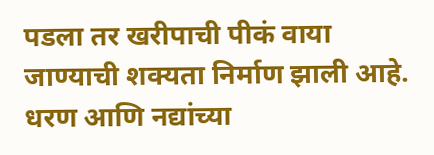पडला तर खरीपाची पीकं वाया जाण्याची शक्यता निर्माण झाली आहे. धरण आणि नद्यांच्या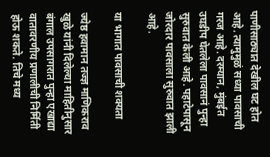पाणीसाठ्यात देखील घट होत आहे. त्यामुमुळं सध्या पावसाची गरज आहे. दरम्यान, मुंबईत उघडीप घेतलेला पावसानं पुन्हा सुरुवात केली आहे. पहाटेपासून जोरदार पावसाला सुरुवात झाली आहे.

या भागात पावसाची शक्यता

ज्येष्ठ हवामान तज्ज्ञ माणिकराव खुळे यांनी दिलेल्या माहितीनुसार बंगाल उपसागरात पुन्हा एखाद्या वातावरणीय प्रणालीची निर्मिती होऊ शकते. तिचे मध्य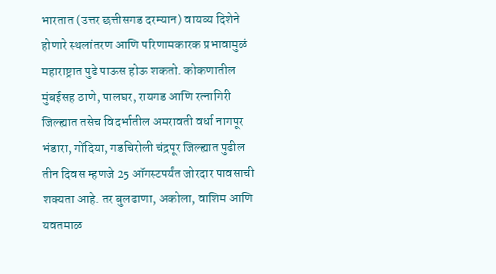भारतात (उत्तर छत्तीसगड दरम्यान) वायव्य दिशेने होणारे स्थलांतरण आणि परिणामकारक प्रभावामुळं महाराष्ट्रात पुढे पाऊस होऊ शकतो. कोकणातील मुंबईसह ठाणे, पालघर, रायगड आणि रत्नागिरी जिल्ह्यात तसेच विदर्भातील अमरावती वर्धा नागपूर भंडारा, गोंदिया, गडचिरोली चंद्रपूर जिल्ह्यात पुढील तीन दिवस म्हणजे 25 ऑगस्टपर्यंत जोरदार पावसाची शक्यता आहे. तर बुलढाणा, अकोला, वाशिम आणि यवतमाळ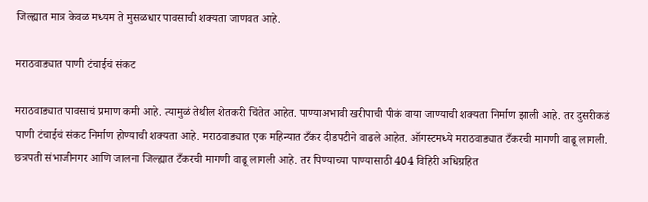जिल्ह्यात मात्र केवळ मध्यम ते मुसळधार पावसाची शक्यता जाणवत आहे.

मराठवाड्यात पाणी टंचाईचं संकट

मराठवाड्यात पावसाचं प्रमाण कमी आहे. त्यामुळं तेथील शेतकरी चिंतेत आहेत. पाण्याअभावी खरीपाची पीकं वाया जाण्याची शक्यता निर्माण झाली आहे. तर दुसरीकडं पाणी टंचाईचं संकट निर्माण होण्याची शक्यता आहे. मराठवाड्यात एक महिन्यात टँकर दीडपटीने वाढले आहेत. ऑगस्टमध्ये मराठवाड्यात टँकरची मागणी वाढू लागली. छत्रपती संभाजीनगर आणि जालना जिल्ह्यात टँकरची मागणी वाढू लागली आहे. तर पिण्याच्या पाण्यासाठी 404 विहिरी अधिग्रहित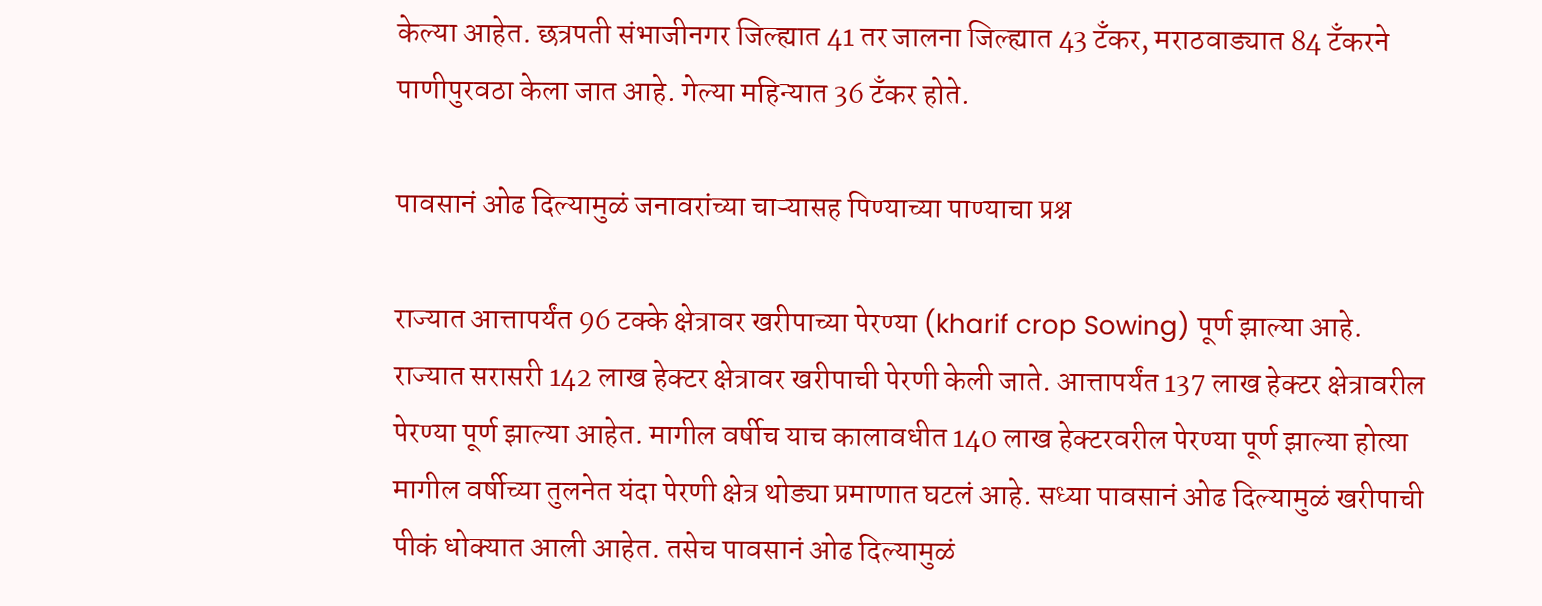केल्या आहेत. छत्रपती संभाजीनगर जिल्ह्यात 41 तर जालना जिल्ह्यात 43 टँकर, मराठवाड्यात 84 टॅंकरने पाणीपुरवठा केला जात आहे. गेल्या महिन्यात 36 टॅंकर होते.

पावसानं ओढ दिल्यामुळं जनावरांच्या चाऱ्यासह पिण्याच्या पाण्याचा प्रश्न

राज्यात आत्तापर्यंत 96 टक्के क्षेत्रावर खरीपाच्या पेरण्या (kharif crop Sowing) पूर्ण झाल्या आहे. राज्यात सरासरी 142 लाख हेक्टर क्षेत्रावर खरीपाची पेरणी केली जाते. आत्तापर्यंत 137 लाख हेक्टर क्षेत्रावरील पेरण्या पूर्ण झाल्या आहेत. मागील वर्षीच याच कालावधीत 140 लाख हेक्टरवरील पेरण्या पूर्ण झाल्या होत्या मागील वर्षीच्या तुलनेत यंदा पेरणी क्षेत्र थोड्या प्रमाणात घटलं आहे. सध्या पावसानं ओढ दिल्यामुळं खरीपाची पीकं धोक्यात आली आहेत. तसेच पावसानं ओढ दिल्यामुळं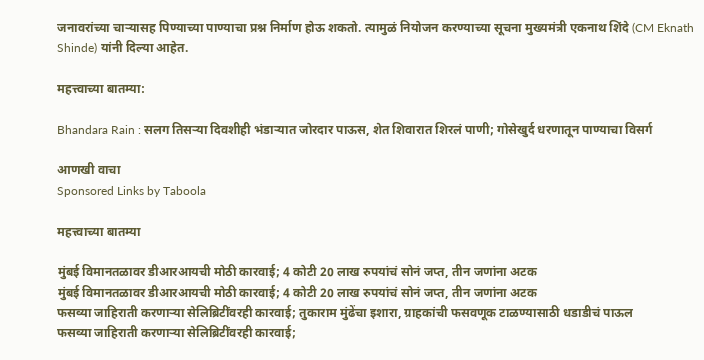जनावरांच्या चाऱ्यासह पिण्याच्या पाण्याचा प्रश्न निर्माण होऊ शकतो. त्यामुळं नियोजन करण्याच्या सूचना मुख्यमंत्री एकनाथ शिंदे (CM Eknath Shinde) यांनी दिल्या आहेत.

महत्त्वाच्या बातम्या:

Bhandara Rain : सलग तिसऱ्या दिवशीही भंडाऱ्यात जोरदार पाऊस, शेत शिवारात शिरलं पाणी; गोसेखुर्द धरणातून पाण्याचा विसर्ग

आणखी वाचा
Sponsored Links by Taboola

महत्त्वाच्या बातम्या

मुंबई विमानतळावर डीआरआयची मोठी कारवाई; 4 कोटी 20 लाख रुपयांचं सोनं जप्त, तीन जणांना अटक
मुंबई विमानतळावर डीआरआयची मोठी कारवाई; 4 कोटी 20 लाख रुपयांचं सोनं जप्त, तीन जणांना अटक
फसव्या जाहिराती करणाऱ्या सेलिब्रिटींवरही कारवाई; तुकाराम मुंढेंचा इशारा, ग्राहकांची फसवणूक टाळण्यासाठी धडाडीचं पाऊल
फसव्या जाहिराती करणाऱ्या सेलिब्रिटींवरही कारवाई;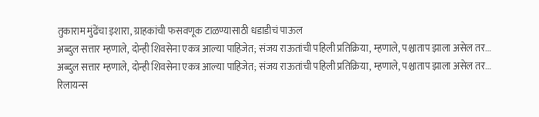तुकाराम मुंढेंचा इशारा, ग्राहकांची फसवणूक टाळण्यासाठी धडाडीचं पाऊल
अब्दुल सत्तार म्हणाले, दोन्ही शिवसेना एकत्र आल्या पाहिजेत; संजय राऊतांची पहिली प्रतिक्रिया, म्हणाले, पश्चाताप झाला असेल तर...
अब्दुल सत्तार म्हणाले, दोन्ही शिवसेना एकत्र आल्या पाहिजेत; संजय राऊतांची पहिली प्रतिक्रिया, म्हणाले, पश्चाताप झाला असेल तर...
रिलायन्स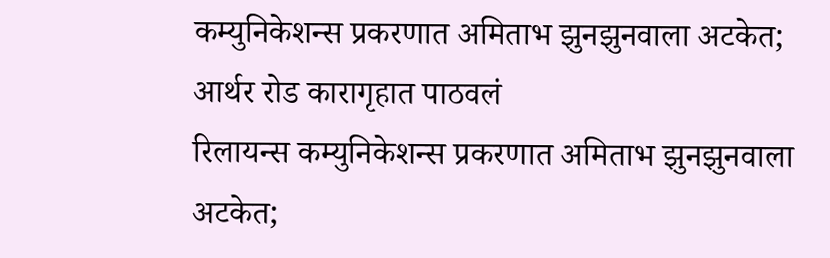कम्युनिकेशन्स प्रकरणात अमिताभ झुनझुनवाला अटकेत; आर्थर रोड कारागृहात पाठवलं
रिलायन्स कम्युनिकेशन्स प्रकरणात अमिताभ झुनझुनवाला अटकेत;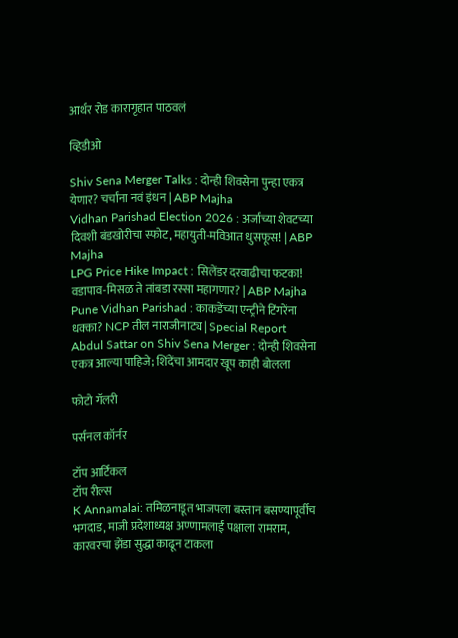आर्थर रोड कारागृहात पाठवलं

व्हिडीओ

Shiv Sena Merger Talks : दोन्ही शिवसेना पुन्हा एकत्र येणार? चर्चांना नवं इंधन | ABP Majha
Vidhan Parishad Election 2026 : अर्जाच्या शेवटच्या दिवशी बंडखोरीचा स्फोट, महायुती-मविआत धुसफूस! | ABP Majha
LPG Price Hike Impact : सिलेंडर दरवाढीचा फटका! वडापाव-मिसळ ते तांबडा रस्सा महागणार? | ABP Majha
Pune Vidhan Parishad : काकडेंच्या एन्ट्रीने टिंगरेंना धक्का? NCP तील नाराजीनाट्य | Special Report
Abdul Sattar on Shiv Sena Merger : दोन्ही शिवसेना एकत्र आल्या पाहिजे; शिंदेंचा आमदार खूप काही बोलला

फोटो गॅलरी

पर्सनल कॉर्नर

टॉप आर्टिकल
टॉप रील्स
K Annamalai: तमिळनाडूत भाजपला बस्तान बसण्यापूर्वीच भगदाड, माजी प्रदेशाध्यक्ष अण्णामलाईं पक्षाला रामराम, कारवरचा झेंडा सुद्धा काढून टाकला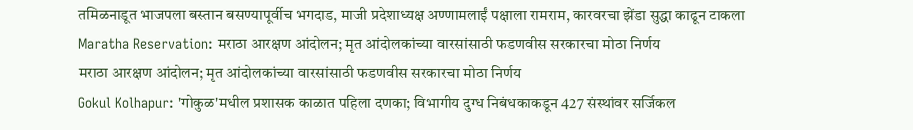तमिळनाडूत भाजपला बस्तान बसण्यापूर्वीच भगदाड, माजी प्रदेशाध्यक्ष अण्णामलाईं पक्षाला रामराम, कारवरचा झेंडा सुद्धा काढून टाकला
Maratha Reservation: मराठा आरक्षण आंदोलन; मृत आंदोलकांच्या वारसांसाठी फडणवीस सरकारचा मोठा निर्णय
मराठा आरक्षण आंदोलन; मृत आंदोलकांच्या वारसांसाठी फडणवीस सरकारचा मोठा निर्णय
Gokul Kolhapur: 'गोकुळ'मधील प्रशासक काळात पहिला दणका; विभागीय दुग्ध निबंधकाकडून 427 संस्थांवर सर्जिकल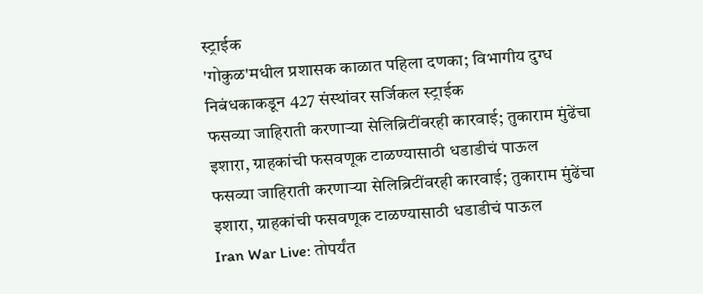स्ट्राईक
'गोकुळ'मधील प्रशासक काळात पहिला दणका; विभागीय दुग्ध निबंधकाकडून 427 संस्थांवर सर्जिकल स्ट्राईक
फसव्या जाहिराती करणाऱ्या सेलिब्रिटींवरही कारवाई; तुकाराम मुंढेंचा इशारा, ग्राहकांची फसवणूक टाळण्यासाठी धडाडीचं पाऊल
फसव्या जाहिराती करणाऱ्या सेलिब्रिटींवरही कारवाई; तुकाराम मुंढेंचा इशारा, ग्राहकांची फसवणूक टाळण्यासाठी धडाडीचं पाऊल
Iran War Live: तोपर्यंत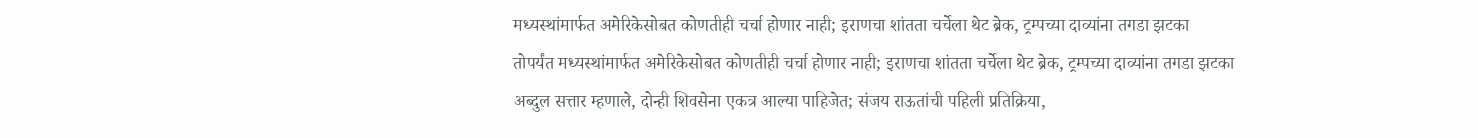मध्यस्थांमार्फत अमेरिकेसोबत कोणतीही चर्चा होणार नाही; इराणचा शांतता चर्चेला थेट ब्रेक, ट्रम्पच्या दाव्यांना तगडा झटका
तोपर्यंत मध्यस्थांमार्फत अमेरिकेसोबत कोणतीही चर्चा होणार नाही; इराणचा शांतता चर्चेला थेट ब्रेक, ट्रम्पच्या दाव्यांना तगडा झटका
अब्दुल सत्तार म्हणाले, दोन्ही शिवसेना एकत्र आल्या पाहिजेत; संजय राऊतांची पहिली प्रतिक्रिया,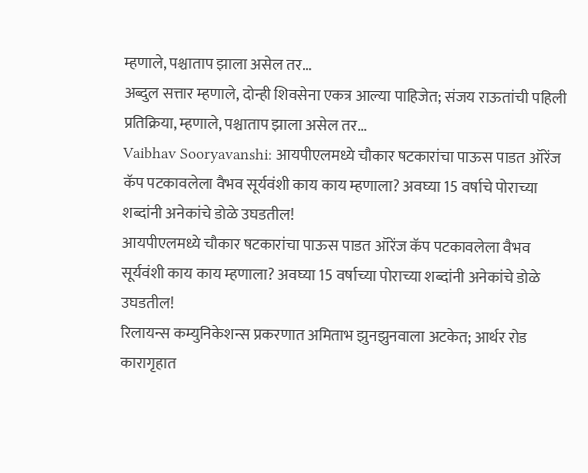म्हणाले, पश्चाताप झाला असेल तर...
अब्दुल सत्तार म्हणाले, दोन्ही शिवसेना एकत्र आल्या पाहिजेत; संजय राऊतांची पहिली प्रतिक्रिया, म्हणाले, पश्चाताप झाला असेल तर...
Vaibhav Sooryavanshi: आयपीएलमध्ये चौकार षटकारांचा पाऊस पाडत ऑरेंज कॅप पटकावलेला वैभव सूर्यवंशी काय काय म्हणाला? अवघ्या 15 वर्षाचे पोराच्या शब्दांनी अनेकांचे डोळे उघडतील!
आयपीएलमध्ये चौकार षटकारांचा पाऊस पाडत ऑरेंज कॅप पटकावलेला वैभव सूर्यवंशी काय काय म्हणाला? अवघ्या 15 वर्षाच्या पोराच्या शब्दांनी अनेकांचे डोळे उघडतील!
रिलायन्स कम्युनिकेशन्स प्रकरणात अमिताभ झुनझुनवाला अटकेत; आर्थर रोड कारागृहात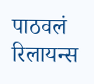पाठवलं
रिलायन्स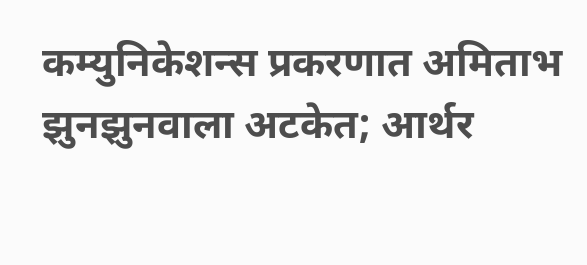कम्युनिकेशन्स प्रकरणात अमिताभ झुनझुनवाला अटकेत; आर्थर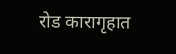रोड कारागृहात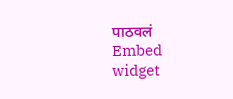पाठवलं
Embed widget